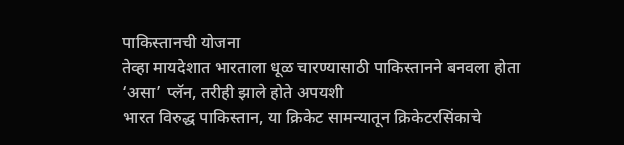पाकिस्तानची योजना
तेव्हा मायदेशात भारताला धूळ चारण्यासाठी पाकिस्तानने बनवला होता ‘असा’ प्लॅन, तरीही झाले होते अपयशी
भारत विरुद्ध पाकिस्तान, या क्रिकेट सामन्यातून क्रिकेटरसिंकाचे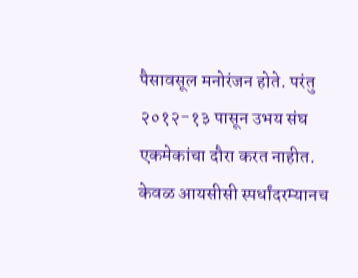पैसावसूल मनोरंजन होते. परंतु २०१२-१३ पासून उभय संघ एकमेकांचा दौरा करत नाहीत. केवळ आयसीसी स्पर्धांदरम्यानच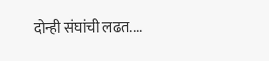दोन्ही संघांची लढत....